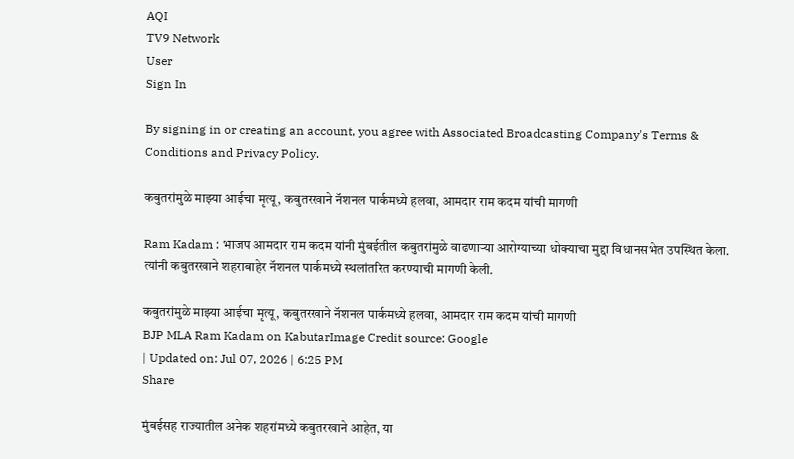AQI
TV9 Network
User
Sign In

By signing in or creating an account, you agree with Associated Broadcasting Company's Terms & Conditions and Privacy Policy.

कबुतरांमुळे माझ्या आईचा मृत्यू, कबुतरखाने नॅशनल पार्कमध्ये हलवा, आमदार राम कदम यांची मागणी

Ram Kadam : भाजप आमदार राम कदम यांनी मुंबईतील कबुतरांमुळे वाढणाऱ्या आरोग्याच्या धोक्याचा मुद्दा विधानसभेत उपस्थित केला. त्यांनी कबुतरखाने शहराबाहेर नॅशनल पार्कमध्ये स्थलांतरित करण्याची मागणी केली.

कबुतरांमुळे माझ्या आईचा मृत्यू, कबुतरखाने नॅशनल पार्कमध्ये हलवा, आमदार राम कदम यांची मागणी
BJP MLA Ram Kadam on KabutarImage Credit source: Google
| Updated on: Jul 07, 2026 | 6:25 PM
Share

मुंबईसह राज्यातील अनेक शहरांमध्ये कबुतरखाने आहेत, या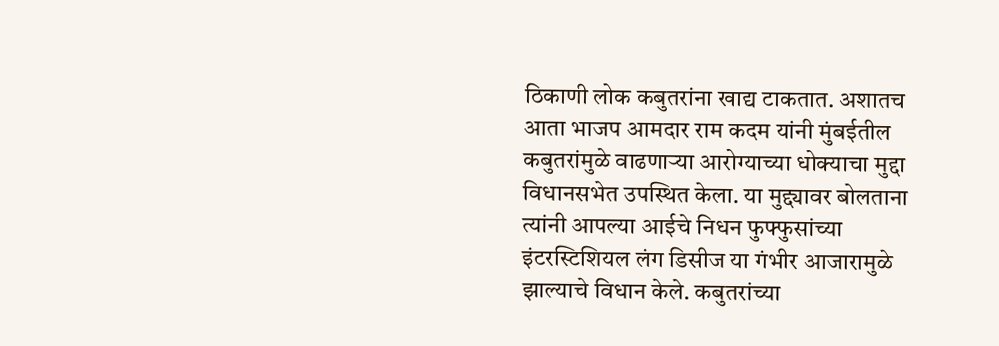ठिकाणी लोक कबुतरांना खाद्य टाकतात. अशातच आता भाजप आमदार राम कदम यांनी मुंबईतील कबुतरांमुळे वाढणाऱ्या आरोग्याच्या धोक्याचा मुद्दा विधानसभेत उपस्थित केला. या मुद्द्यावर बोलताना त्यांनी आपल्या आईचे निधन फुफ्फुसांच्या इंटरस्टिशियल लंग डिसीज या गंभीर आजारामुळे झाल्याचे विधान केले. कबुतरांच्या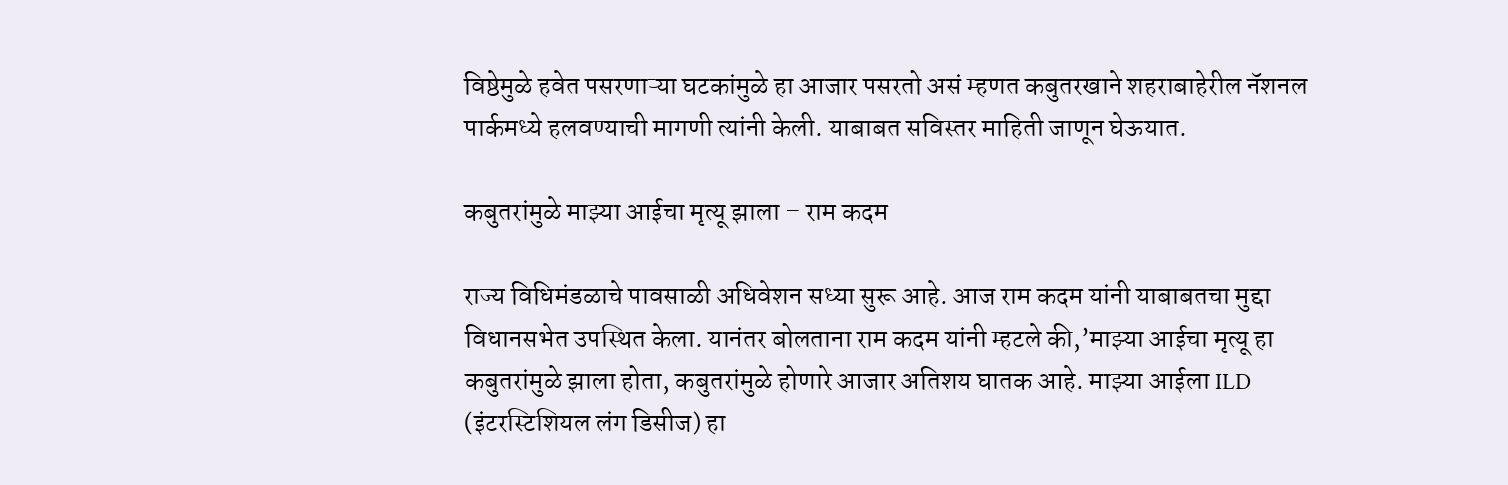विष्ठेमुळे हवेत पसरणाऱ्या घटकांमुळे हा आजार पसरतो असं म्हणत कबुतरखाने शहराबाहेरील नॅशनल पार्कमध्ये हलवण्याची मागणी त्यांनी केली. याबाबत सविस्तर माहिती जाणून घेऊयात.

कबुतरांमुळे माझ्या आईचा मृत्यू झाला – राम कदम

राज्य विधिमंडळाचे पावसाळी अधिवेशन सध्या सुरू आहे. आज राम कदम यांनी याबाबतचा मुद्दा विधानसभेत उपस्थित केला. यानंतर बोलताना राम कदम यांनी म्हटले की,’माझ्या आईचा मृत्यू हा कबुतरांमुळे झाला होता, कबुतरांमुळे होणारे आजार अतिशय घातक आहे. माझ्या आईला ILD (इंटरस्टिशियल लंग डिसीज) हा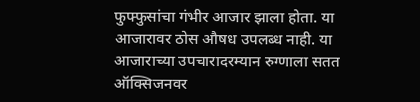फुफ्फुसांचा गंभीर आजार झाला होता. या आजारावर ठोस औषध उपलब्ध नाही. या आजाराच्या उपचारादरम्यान रुग्णाला सतत ऑक्सिजनवर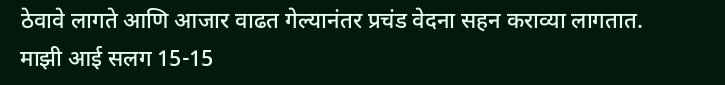ठेवावे लागते आणि आजार वाढत गेल्यानंतर प्रचंड वेदना सहन कराव्या लागतात. माझी आई सलग 15-15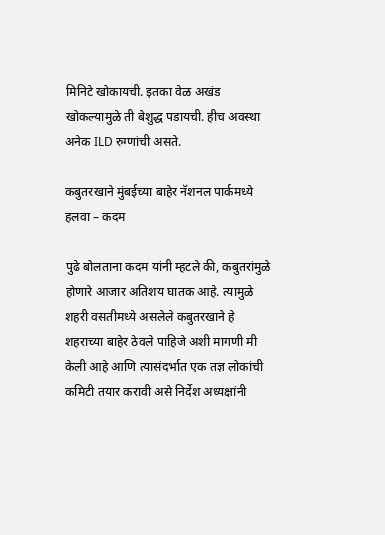मिनिटे खोकायची. इतका वेळ अखंड खोकल्यामुळे ती बेशुद्ध पडायची. हीच अवस्था अनेक ILD रुग्णांची असते.

कबुतरखाने मुंबईच्या बाहेर नॅशनल पार्कमध्ये हलवा – कदम

पुढे बोलताना कदम यांनी म्हटले की, कबुतरांमुळे होणारे आजार अतिशय घातक आहे. त्यामुळे शहरी वसतीमध्ये असलेले कबुतरखाने हे शहराच्या बाहेर ठेवले पाहिजे अशी मागणी मी केली आहे आणि त्यासंदर्भात एक तज्ञ लोकांची कमिटी तयार करावी असे निर्देश अध्यक्षांनी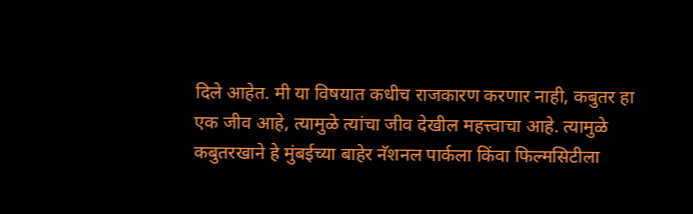दिले आहेत. मी या विषयात कधीच राजकारण करणार नाही, कबुतर हा एक जीव आहे, त्यामुळे त्यांचा जीव देखील महत्त्वाचा आहे. त्यामुळे कबुतरखाने हे मुंबईच्या बाहेर नॅशनल पार्कला किंवा फिल्मसिटीला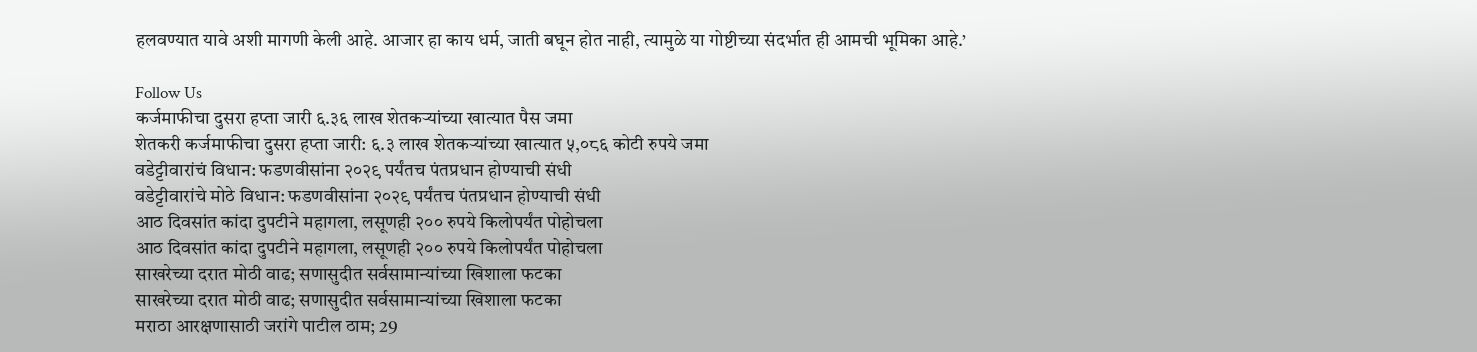हलवण्यात यावे अशी मागणी केली आहे. आजार हा काय धर्म, जाती बघून होत नाही, त्यामुळे या गोष्टीच्या संदर्भात ही आमची भूमिका आहे.’

Follow Us
कर्जमाफीचा दुसरा हप्ता जारी ६.३६ लाख शेतकऱ्यांच्या खात्यात पैस जमा
शेतकरी कर्जमाफीचा दुसरा हप्ता जारी: ६.३ लाख शेतकऱ्यांच्या खात्यात ५,०८६ कोटी रुपये जमा
वडेट्टीवारांचं विधान: फडणवीसांना २०२९ पर्यंतच पंतप्रधान होण्याची संधी
वडेट्टीवारांचे मोठे विधान: फडणवीसांना २०२९ पर्यंतच पंतप्रधान होण्याची संधी
आठ दिवसांत कांदा दुपटीने महागला, लसूणही २०० रुपये किलोपर्यंत पोहोचला
आठ दिवसांत कांदा दुपटीने महागला, लसूणही २०० रुपये किलोपर्यंत पोहोचला
साखरेच्या दरात मोठी वाढ; सणासुदीत सर्वसामान्यांच्या खिशाला फटका
साखरेच्या दरात मोठी वाढ; सणासुदीत सर्वसामान्यांच्या खिशाला फटका
मराठा आरक्षणासाठी जरांगे पाटील ठाम; 29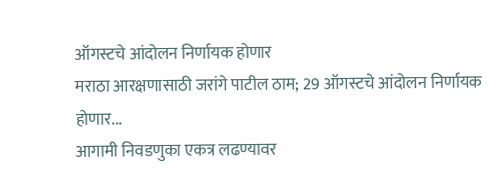ऑगस्टचे आंदोलन निर्णायक होणार
मराठा आरक्षणासाठी जरांगे पाटील ठाम; 29 ऑगस्टचे आंदोलन निर्णायक होणार...
आगामी निवडणुका एकत्र लढण्यावर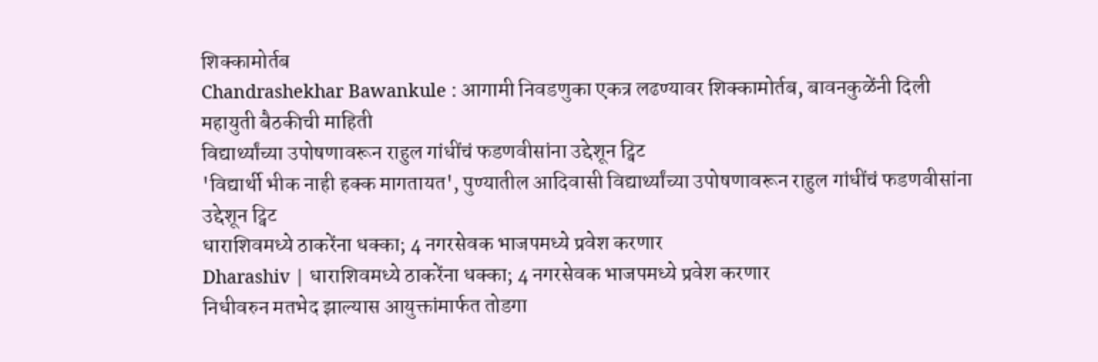शिक्कामोर्तब
Chandrashekhar Bawankule : आगामी निवडणुका एकत्र लढण्यावर शिक्कामोर्तब, बावनकुळेंनी दिली महायुती बैठकीची माहिती
विद्यार्थ्यांच्या उपोषणावरून राहुल गांधींचं फडणवीसांना उद्देशून ट्विट
'विद्यार्थी भीक नाही हक्क मागतायत', पुण्यातील आदिवासी विद्यार्थ्यांच्या उपोषणावरून राहुल गांधींचं फडणवीसांना उद्देशून ट्विट
धाराशिवमध्ये ठाकरेंना धक्का; 4 नगरसेवक भाजपमध्ये प्रवेश करणार
Dharashiv | धाराशिवमध्ये ठाकरेंना धक्का; 4 नगरसेवक भाजपमध्ये प्रवेश करणार
निधीवरुन मतभेद झाल्यास आयुक्तांमार्फत तोडगा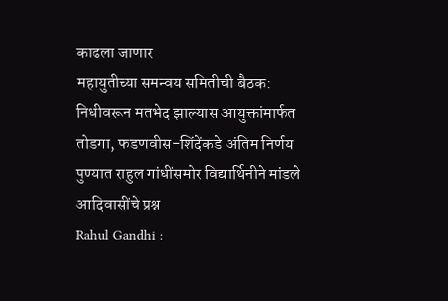काढला जाणार
महायुतीच्या समन्वय समितीची बैठक: निधीवरून मतभेद झाल्यास आयुक्तांमार्फत तोडगा, फडणवीस-शिंदेंकडे अंतिम निर्णय
पुण्यात राहुल गांधींसमोर विद्यार्थिनीने मांडले आदिवासींचे प्रश्न
Rahul Gandhi :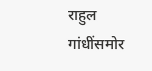राहुल गांधींसमोर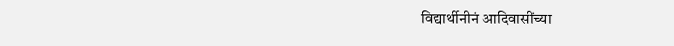विद्यार्थीनीनं आदिवासींच्या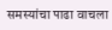समस्यांचा पाढा वाचला